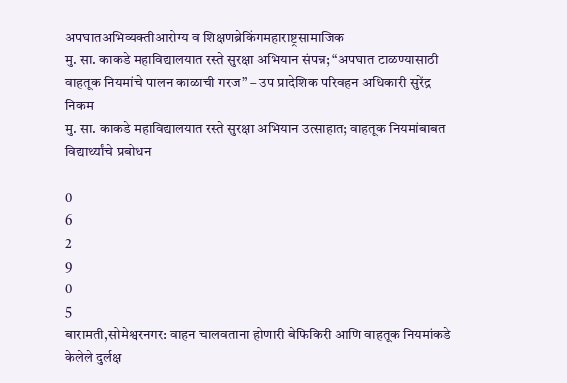अपघातअभिव्यक्तीआरोग्य व शिक्षणब्रेकिंगमहाराष्ट्रसामाजिक
मु. सा. काकडे महाविद्यालयात रस्ते सुरक्षा अभियान संपन्न; “अपघात टाळण्यासाठी वाहतूक नियमांचे पालन काळाची गरज” – उप प्रादेशिक परिवहन अधिकारी सुरेंद्र निकम
मु. सा. काकडे महाविद्यालयात रस्ते सुरक्षा अभियान उत्साहात; वाहतूक नियमांबाबत विद्यार्थ्यांचे प्रबोधन

0
6
2
9
0
5
बारामती,सोमेश्वरनगर: वाहन चालवताना होणारी बेफिकिरी आणि वाहतूक नियमांकडे केलेले दुर्लक्ष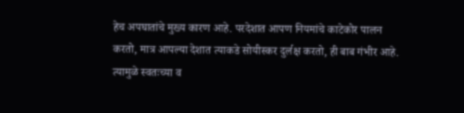हेच अपघातांचे मुख्य कारण आहे. परदेशात आपण नियमांचे काटेकोर पालन करतो, मात्र आपल्या देशात त्याकडे सोयीस्कर दुर्लक्ष करतो, ही बाब गंभीर आहे. त्यामुळे स्वतःच्या व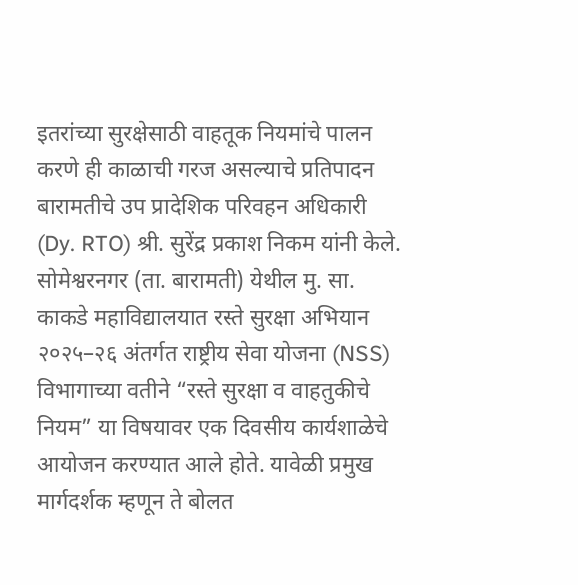इतरांच्या सुरक्षेसाठी वाहतूक नियमांचे पालन करणे ही काळाची गरज असल्याचे प्रतिपादन बारामतीचे उप प्रादेशिक परिवहन अधिकारी (Dy. RTO) श्री. सुरेंद्र प्रकाश निकम यांनी केले.
सोमेश्वरनगर (ता. बारामती) येथील मु. सा. काकडे महाविद्यालयात रस्ते सुरक्षा अभियान २०२५–२६ अंतर्गत राष्ट्रीय सेवा योजना (NSS) विभागाच्या वतीने “रस्ते सुरक्षा व वाहतुकीचे नियम” या विषयावर एक दिवसीय कार्यशाळेचे आयोजन करण्यात आले होते. यावेळी प्रमुख मार्गदर्शक म्हणून ते बोलत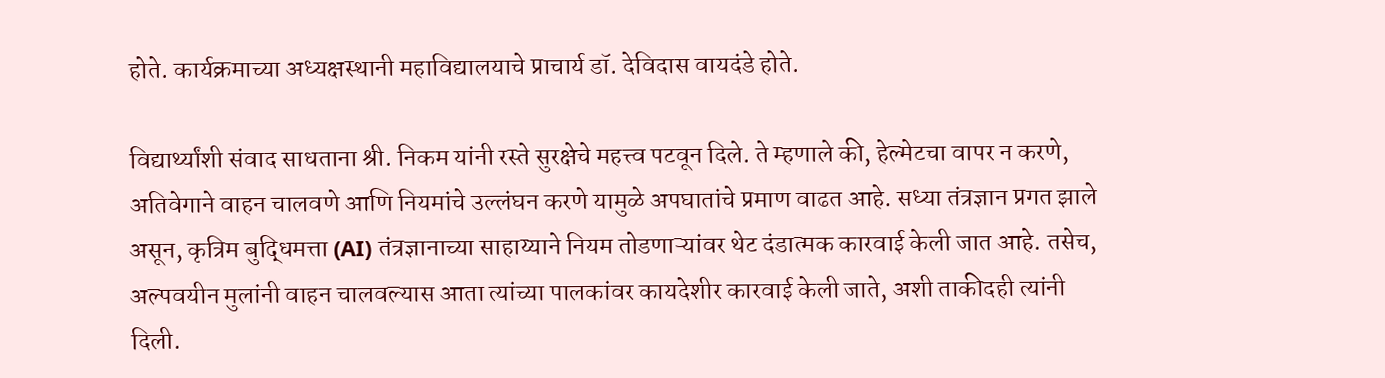होते. कार्यक्रमाच्या अध्यक्षस्थानी महाविद्यालयाचे प्राचार्य डॉ. देविदास वायदंडे होते.

विद्यार्थ्यांशी संवाद साधताना श्री. निकम यांनी रस्ते सुरक्षेचे महत्त्व पटवून दिले. ते म्हणाले की, हेल्मेटचा वापर न करणे, अतिवेगाने वाहन चालवणे आणि नियमांचे उल्लंघन करणे यामुळे अपघातांचे प्रमाण वाढत आहे. सध्या तंत्रज्ञान प्रगत झाले असून, कृत्रिम बुद्धिमत्ता (AI) तंत्रज्ञानाच्या साहाय्याने नियम तोडणाऱ्यांवर थेट दंडात्मक कारवाई केली जात आहे. तसेच, अल्पवयीन मुलांनी वाहन चालवल्यास आता त्यांच्या पालकांवर कायदेशीर कारवाई केली जाते, अशी ताकीदही त्यांनी दिली.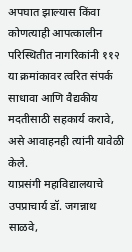अपघात झाल्यास किंवा कोणत्याही आपत्कालीन परिस्थितीत नागरिकांनी ११२ या क्रमांकावर त्वरित संपर्क साधावा आणि वैद्यकीय मदतीसाठी सहकार्य करावे, असे आवाहनही त्यांनी यावेळी केले.
याप्रसंगी महाविद्यालयाचे उपप्राचार्य डॉ. जगन्नाथ साळवे,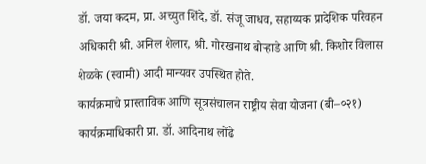डॉ. जया कदम, प्रा. अच्युत शिंदे, डॉ. संजू जाधव, सहाय्यक प्रादेशिक परिवहन अधिकारी श्री. अनिल शेलार, श्री. गोरखनाथ बोऱ्हाडे आणि श्री. किशोर विलास शेळके (स्वामी) आदी मान्यवर उपस्थित होते.
कार्यक्रमाचे प्रास्ताविक आणि सूत्रसंचालन राष्ट्रीय सेवा योजना (बी–०२१) कार्यक्रमाधिकारी प्रा. डॉ. आदिनाथ लोंढे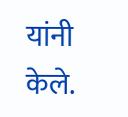यांनी केले.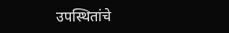उपस्थितांचे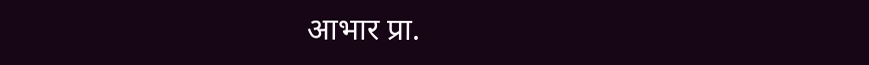आभार प्रा.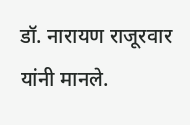डॉ. नारायण राजूरवार यांनी मानले.